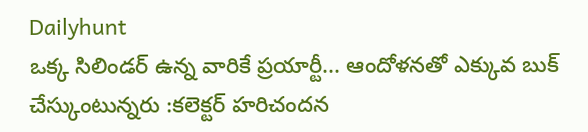Dailyhunt
ఒక్క సిలిండర్ ఉన్న వారికే ప్రయార్టీ... ఆందోళనతో ఎక్కువ బుక్ చేస్కుంటున్నరు :కలెక్టర్ హరిచందన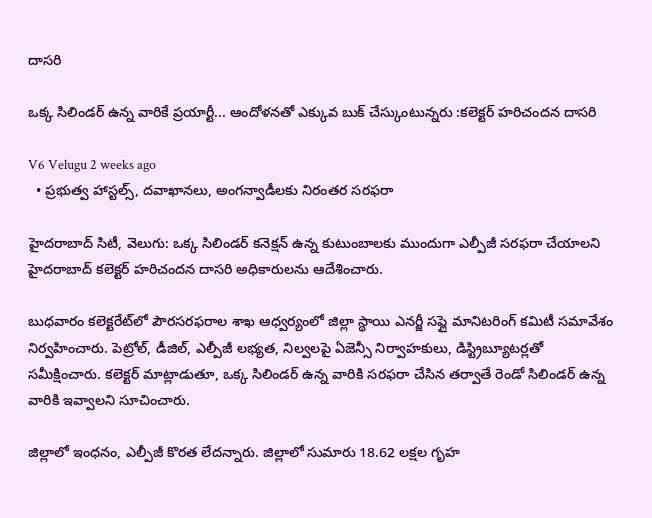దాసరి

ఒక్క సిలిండర్ ఉన్న వారికే ప్రయార్టీ... ఆందోళనతో ఎక్కువ బుక్ చేస్కుంటున్నరు :కలెక్టర్ హరిచందన దాసరి

V6 Velugu 2 weeks ago
  • ప్రభుత్వ హాస్టల్స్, దవాఖానలు, అంగన్వాడీలకు నిరంతర సరఫరా

హైదరాబాద్ సిటీ, వెలుగు: ఒక్క సిలిండర్ కనెక్షన్ ఉన్న కుటుంబాలకు ముందుగా ఎల్పీజీ సరఫరా చేయాలని హైదరాబాద్ కలెక్టర్ హరిచందన దాసరి అధికారులను ఆదేశించారు.

బుధవారం కలెక్టరేట్‌లో పౌరసరఫరాల శాఖ ఆధ్వర్యంలో జిల్లా స్థాయి ఎనర్జీ సప్లై మానిటరింగ్ కమిటీ సమావేశం నిర్వహించారు. పెట్రోల్, డీజిల్, ఎల్పీజీ లభ్యత, నిల్వలపై ఏజెన్సీ నిర్వాహకులు, డిస్ట్రిబ్యూటర్లతో సమీక్షించారు. కలెక్టర్ మాట్లాడుతూ, ఒక్క సిలిండర్ ఉన్న వారికి సరఫరా చేసిన తర్వాతే రెండో సిలిండర్ ఉన్న వారికి ఇవ్వాలని సూచించారు.

జిల్లాలో ఇంధనం, ఎల్పీజీ కొరత లేదన్నారు. జిల్లాలో సుమారు 18.62 లక్షల గృహ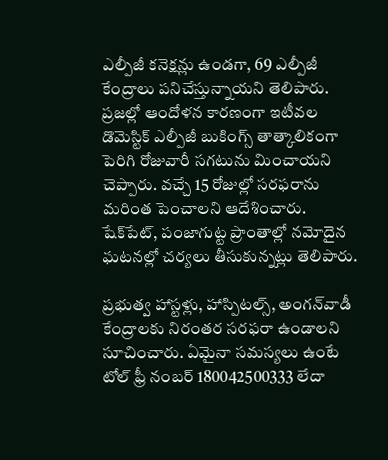ఎల్పీజీ కనెక్షన్లు ఉండగా, 69 ఎల్పీజీ కేంద్రాలు పనిచేస్తున్నాయని తెలిపారు. ప్రజల్లో ఆందోళన కారణంగా ఇటీవల డొమెస్టిక్ ఎల్పీజీ బుకింగ్స్ తాత్కాలికంగా పెరిగి రోజువారీ సగటును మించాయని చెప్పారు. వచ్చే 15 రోజుల్లో సరఫరాను మరింత పెంచాలని ఆదేశించారు. షేక్‌పేట్, పంజాగుట్ట ప్రాంతాల్లో నమోదైన ఘటనల్లో చర్యలు తీసుకున్నట్లు తెలిపారు.

ప్రభుత్వ హాస్టళ్లు, హాస్పిటల్స్, అంగన్‌వాడీ కేంద్రాలకు నిరంతర సరఫరా ఉండాలని సూచించారు. ఏమైనా సమస్యలు ఉంటే టోల్ ఫ్రీ నంబర్ 180042500333 లేదా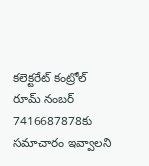కలెక్టరేట్ కంట్రోల్ రూమ్ నంబర్ 7416687878కు సమాచారం ఇవ్వాలని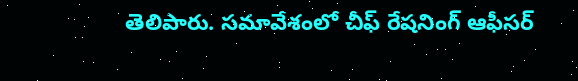తెలిపారు. సమావేశంలో చీఫ్ రేషనింగ్ ఆఫీసర్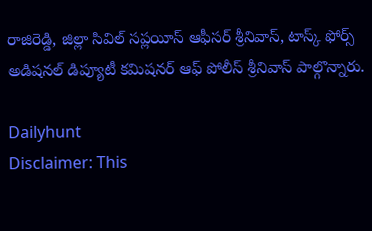రాజిరెడ్డి, జిల్లా సివిల్ సప్లయీస్ ఆఫీసర్ శ్రీనివాస్, టాస్క్ ఫోర్స్ అడిషనల్ డిప్యూటీ కమిషనర్ ఆఫ్ పోలీస్ శ్రీనివాస్ పాల్గొన్నారు.

Dailyhunt
Disclaimer: This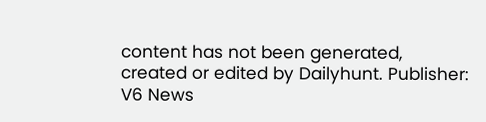content has not been generated, created or edited by Dailyhunt. Publisher: V6 News